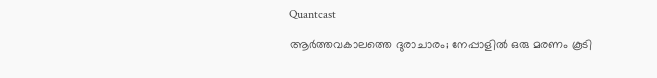Quantcast

ആര്‍ത്തവകാലത്തെ ദുരാചാരം; നേപ്പാളില്‍ ഒരു മരണം കൂടി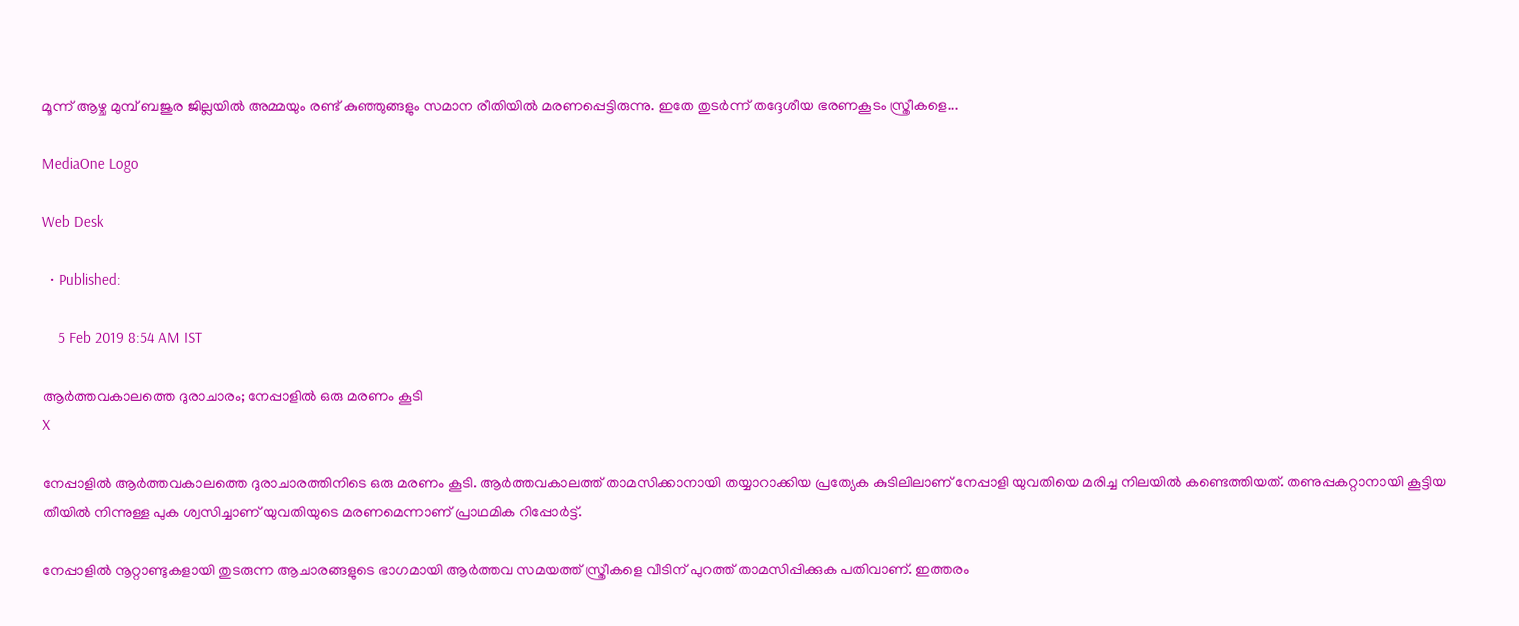മൂന്ന് ആഴ്ച മുമ്പ് ബജുര ജില്ലയില്‍ അമ്മയും രണ്ട് കുഞ്ഞുങ്ങളും സമാന രീതിയില്‍ മരണപ്പെട്ടിരുന്നു. ഇതേ തുടര്‍ന്ന് തദ്ദേശീയ ഭരണകൂടം സ്ത്രീകളെ...

MediaOne Logo

Web Desk

  • Published:

    5 Feb 2019 8:54 AM IST

ആര്‍ത്തവകാലത്തെ ദുരാചാരം; നേപ്പാളില്‍ ഒരു മരണം കൂടി
X

നേപ്പാളില്‍ ആര്‍ത്തവകാലത്തെ ദുരാചാരത്തിനിടെ ഒരു മരണം കൂടി. ആർത്തവകാലത്ത് താമസിക്കാനായി തയ്യാറാക്കിയ പ്രത്യേക കുടിലിലാണ് നേപ്പാളി യുവതിയെ മരിച്ച നിലയില്‍ കണ്ടെത്തിയത്. തണുപ്പകറ്റാനായി കൂട്ടിയ തീയിൽ നിന്നുള്ള പുക ശ്വസിച്ചാണ് യുവതിയുടെ മരണമെന്നാണ് പ്രാഥമിക റിപ്പോർട്ട്.

നേപ്പാളില്‍ നൂറ്റാണ്ടുകളായി തുടരുന്ന ആചാരങ്ങളുടെ ഭാഗമായി ആര്‍ത്തവ സമയത്ത് സ്ത്രീകളെ വീടിന് പുറത്ത് താമസിപ്പിക്കുക പതിവാണ്. ഇത്തരം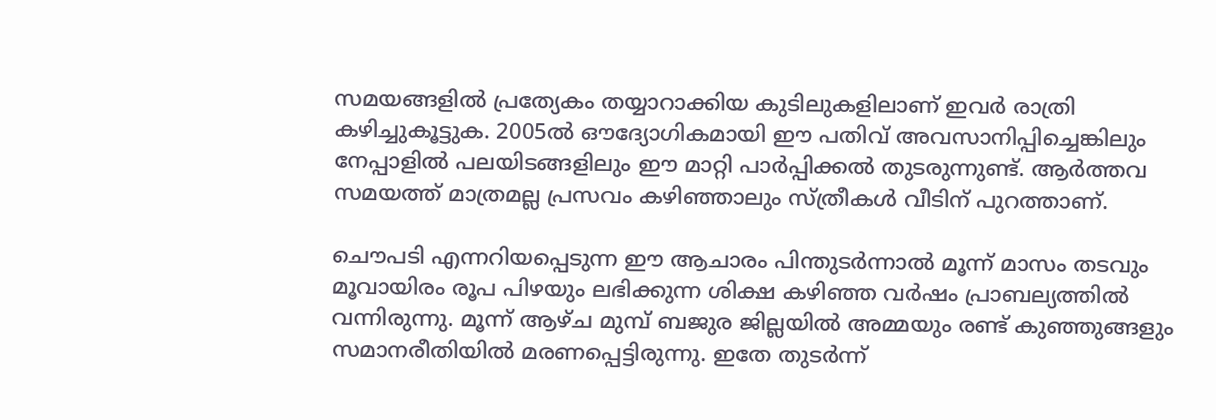സമയങ്ങളില്‍ പ്രത്യേകം തയ്യാറാക്കിയ കുടിലുകളിലാണ് ഇവര്‍ രാത്രി കഴിച്ചുകൂട്ടുക. 2005ല്‍ ഔദ്യോഗികമായി ഈ പതിവ് അവസാനിപ്പിച്ചെങ്കിലും നേപ്പാളില്‍ പലയിടങ്ങളിലും ഈ മാറ്റി പാര്‍പ്പിക്കല്‍ തുടരുന്നുണ്ട്. ആര്‍ത്തവ സമയത്ത് മാത്രമല്ല പ്രസവം കഴിഞ്ഞാലും സ്ത്രീകള്‍ വീടിന് പുറത്താണ്.

ചൌപടി എന്നറിയപ്പെടുന്ന ഈ ആചാരം പിന്തുടര്‍ന്നാല്‍ മൂന്ന് മാസം തടവും മൂവായിരം രൂപ പിഴയും ലഭിക്കുന്ന ശിക്ഷ കഴിഞ്ഞ വര്‍ഷം പ്രാബല്യത്തില്‍ വന്നിരുന്നു. മൂന്ന് ആഴ്ച മുമ്പ് ബജുര ജില്ലയില്‍ അമ്മയും രണ്ട് കുഞ്ഞുങ്ങളും സമാനരീതിയില്‍ മരണപ്പെട്ടിരുന്നു. ഇതേ തുടര്‍ന്ന്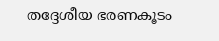തദ്ദേശീയ ഭരണകൂടം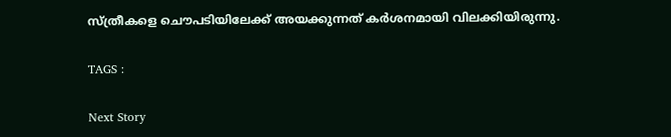സ്ത്രീകളെ ചൌപടിയിലേക്ക് അയക്കുന്നത് കര്‍ശനമായി വിലക്കിയിരുന്നു.

TAGS :

Next Story